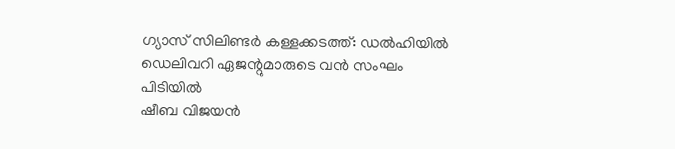ഗ്യാസ് സിലിണ്ടർ കള്ളക്കടത്ത്: ഡൽഹിയിൽ ഡെലിവറി ഏജന്റുമാരുടെ വൻ സംഘം പിടിയിൽ
ഷീബ വിജയൻ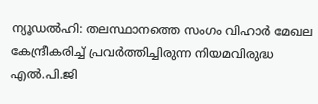ന്യൂഡൽഹി: തലസ്ഥാനത്തെ സംഗം വിഹാർ മേഖല കേന്ദ്രീകരിച്ച് പ്രവർത്തിച്ചിരുന്ന നിയമവിരുദ്ധ എൽ.പി.ജി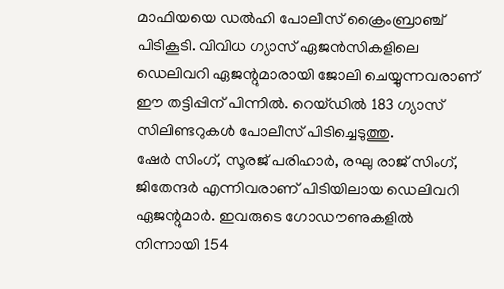മാഫിയയെ ഡൽഹി പോലീസ് ക്രൈംബ്രാഞ്ച് പിടികൂടി. വിവിധ ഗ്യാസ് ഏജൻസികളിലെ ഡെലിവറി ഏജന്റുമാരായി ജോലി ചെയ്യുന്നവരാണ് ഈ തട്ടിപ്പിന് പിന്നിൽ. റെയ്ഡിൽ 183 ഗ്യാസ് സിലിണ്ടറുകൾ പോലീസ് പിടിച്ചെടുത്തു.
ഷേർ സിംഗ്, സൂരജ് പരിഹാർ, രഘു രാജ് സിംഗ്, ജിതേന്ദർ എന്നിവരാണ് പിടിയിലായ ഡെലിവറി ഏജന്റുമാർ. ഇവരുടെ ഗോഡൗണുകളിൽ നിന്നായി 154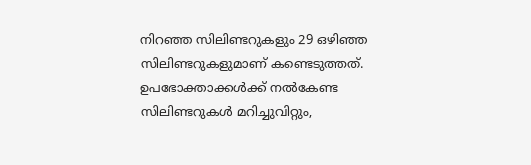നിറഞ്ഞ സിലിണ്ടറുകളും 29 ഒഴിഞ്ഞ സിലിണ്ടറുകളുമാണ് കണ്ടെടുത്തത്. ഉപഭോക്താക്കൾക്ക് നൽകേണ്ട സിലിണ്ടറുകൾ മറിച്ചുവിറ്റും,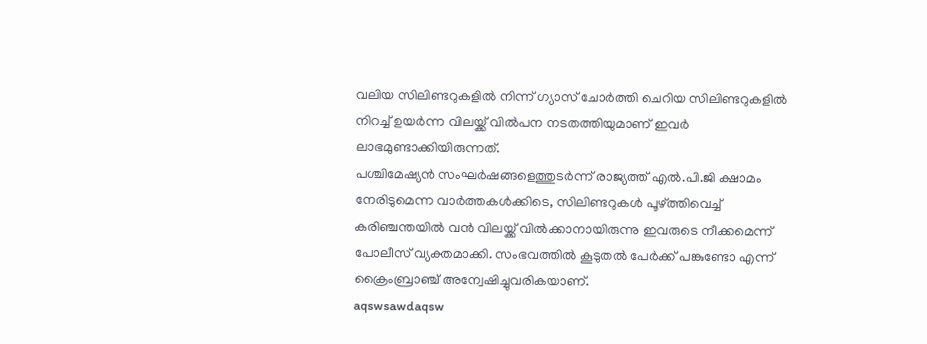വലിയ സിലിണ്ടറുകളിൽ നിന്ന് ഗ്യാസ് ചോർത്തി ചെറിയ സിലിണ്ടറുകളിൽ നിറച്ച് ഉയർന്ന വിലയ്ക്ക് വിൽപന നടതത്തിയുമാണ് ഇവർ ലാഭമുണ്ടാക്കിയിരുന്നത്.
പശ്ചിമേഷ്യൻ സംഘർഷങ്ങളെത്തുടർന്ന് രാജ്യത്ത് എൽ.പി.ജി ക്ഷാമം നേരിടുമെന്ന വാർത്തകൾക്കിടെ, സിലിണ്ടറുകൾ പൂഴ്ത്തിവെച്ച് കരിഞ്ചന്തയിൽ വൻ വിലയ്ക്ക് വിൽക്കാനായിരുന്നു ഇവരുടെ നീക്കമെന്ന് പോലീസ് വ്യക്തമാക്കി. സംഭവത്തിൽ കൂടുതൽ പേർക്ക് പങ്കുണ്ടോ എന്ന് ക്രൈംബ്രാഞ്ച് അന്വേഷിച്ചുവരികയാണ്.
aqswsawdaqsw